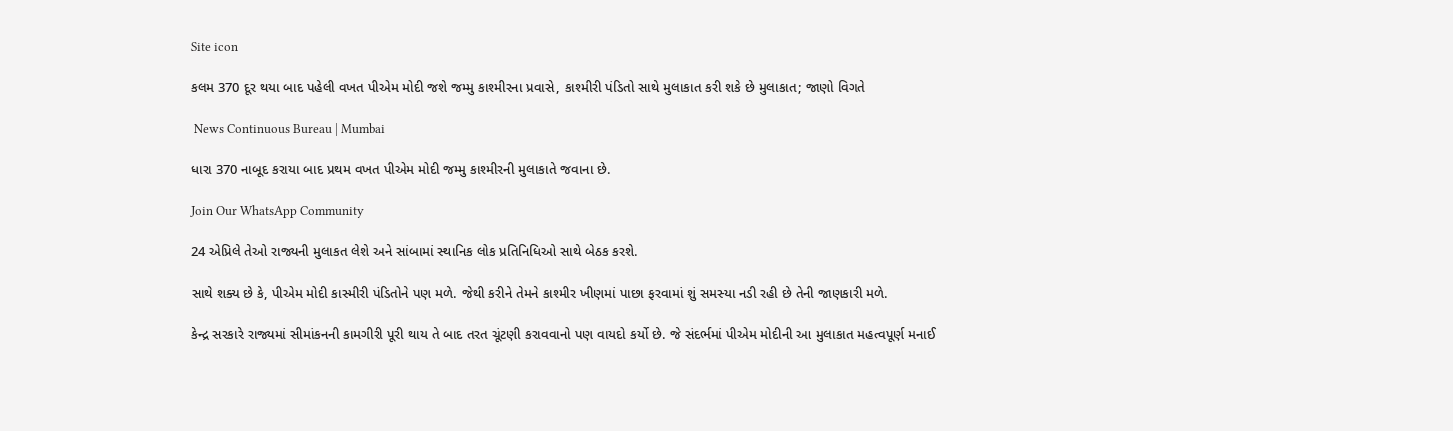Site icon

કલમ 370 દૂર થયા બાદ પહેલી વખત પીએમ મોદી જશે જમ્મુ કાશ્મીરના પ્રવાસે, કાશ્મીરી પંડિતો સાથે મુલાકાત કરી શકે છે મુલાકાત; જાણો વિગતે

 News Continuous Bureau | Mumbai

ધારા 370 નાબૂદ કરાયા બાદ પ્રથમ વખત પીએમ મોદી જમ્મુ કાશ્મીરની મુલાકાતે જવાના છે.

Join Our WhatsApp Community

24 એપ્રિલે તેઓ રાજ્યની મુલાકત લેશે અને સાંબામાં સ્થાનિક લોક પ્રતિનિધિઓ સાથે બેઠક કરશે.

સાથે શક્ય છે કે, પીએમ મોદી કાસ્મીરી પંડિતોને પણ મળે. જેથી કરીને તેમને કાશ્મીર ખીણમાં પાછા ફરવામાં શું સમસ્યા નડી રહી છે તેની જાણકારી મળે.

કેન્દ્ર સરકારે રાજ્યમાં સીમાંકનની કામગીરી પૂરી થાય તે બાદ તરત ચૂંટણી કરાવવાનો પણ વાયદો કર્યો છે. જે સંદર્ભમાં પીએમ મોદીની આ મુલાકાત મહત્વપૂર્ણ મનાઈ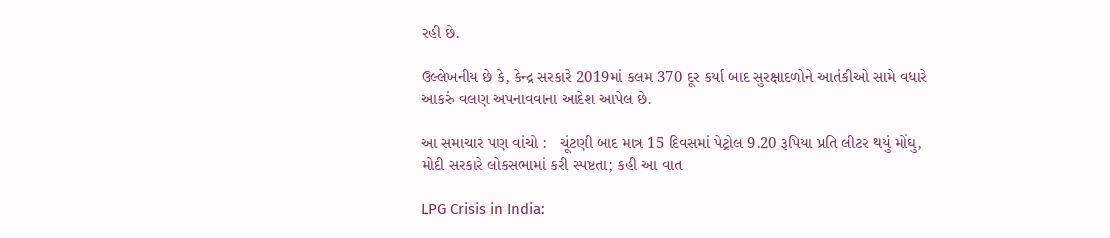રહી છે.

ઉલ્લેખનીય છે કે, કેન્દ્ર સરકારે 2019માં કલમ 370 દૂર કર્યા બાદ સુરક્ષાદળોને આતંકીઓ સામે વધારે આકરું વલણ અપનાવવાના આદેશ આપેલ છે.

આ સમાચાર પણ વાંચો :   ચૂંટણી બાદ માત્ર 15 દિવસમાં પેટ્રોલ 9.20 રૂપિયા પ્રતિ લીટર થયું મોંઘુ, મોદી સરકારે લોકસભામાં કરી સ્પષ્ટતા; કહી આ વાત

LPG Crisis in India: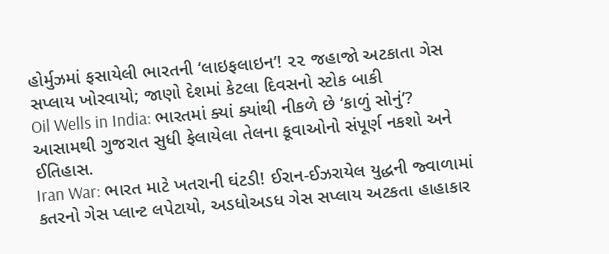હોર્મુઝમાં ફસાયેલી ભારતની ‘લાઇફલાઇન’! ૨૨ જહાજો અટકાતા ગેસ સપ્લાય ખોરવાયો; જાણો દેશમાં કેટલા દિવસનો સ્ટોક બાકી
Oil Wells in India: ભારતમાં ક્યાં ક્યાંથી નીકળે છે ‘કાળું સોનું’? આસામથી ગુજરાત સુધી ફેલાયેલા તેલના કૂવાઓનો સંપૂર્ણ નકશો અને ઈતિહાસ.
Iran War: ભારત માટે ખતરાની ઘંટડી! ઈરાન-ઈઝરાયેલ યુદ્ધની જ્વાળામાં કતરનો ગેસ પ્લાન્ટ લપેટાયો, અડધોઅડધ ગેસ સપ્લાય અટકતા હાહાકાર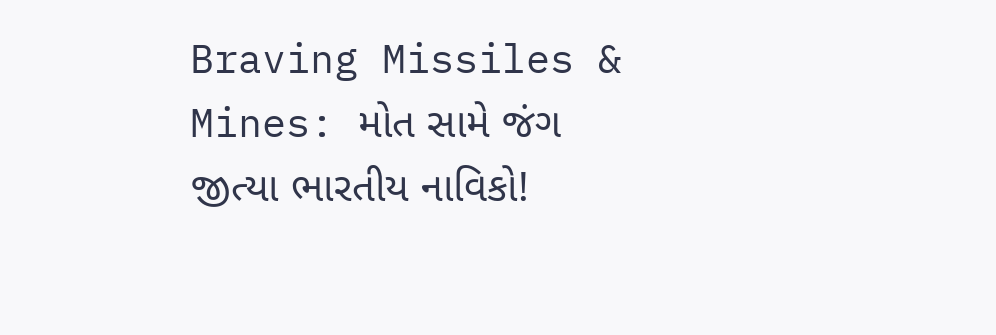Braving Missiles & Mines: મોત સામે જંગ જીત્યા ભારતીય નાવિકો!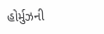હોર્મુઝની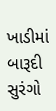ખાડીમાં બારૂદી સુરંગો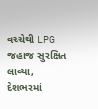વચ્ચેથી LPG જહાજ સુરક્ષિત લાવ્યા, દેશભરમાં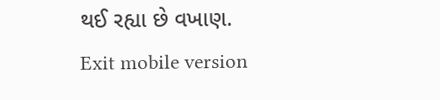થઈ રહ્યા છે વખાણ.
Exit mobile version